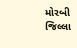મોરબી જિલ્લા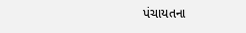પંચાયતના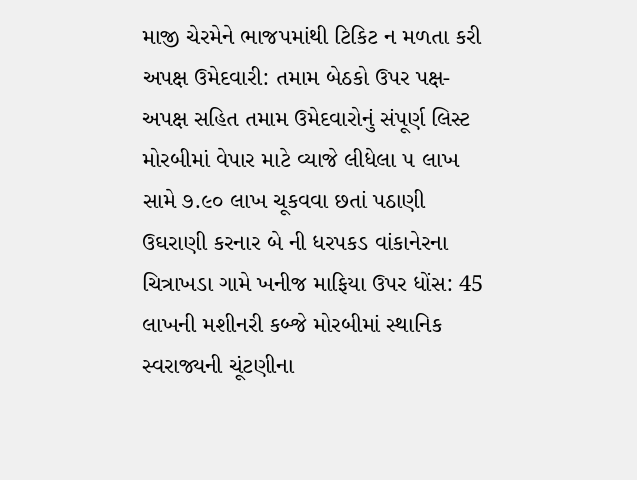માજી ચેરમેને ભાજપમાંથી ટિકિટ ન મળતા કરી અપક્ષ ઉમેદવારી: તમામ બેઠકો ઉપર પક્ષ-અપક્ષ સહિત તમામ ઉમેદવારોનું સંપૂર્ણ લિસ્ટ મોરબીમાં વેપાર માટે વ્યાજે લીધેલા ૫ લાખ સામે ૭.૯૦ લાખ ચૂકવવા છતાં પઠાણી ઉઘરાણી કરનાર બે ની ધરપકડ વાંકાનેરના ચિત્રાખડા ગામે ખનીજ માફિયા ઉપર ધોંસ: 45 લાખની મશીનરી કબ્જે મોરબીમાં સ્થાનિક સ્વરાજ્યની ચૂંટણીના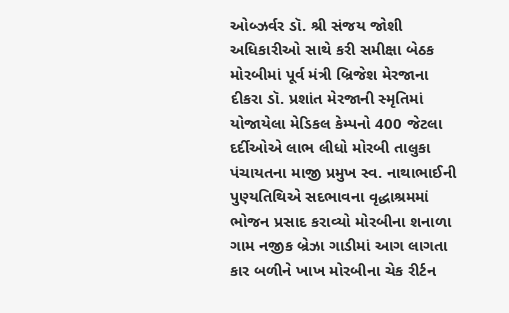ઓબ્ઝર્વર ડૉ. શ્રી સંજય જોશી અધિકારીઓ સાથે કરી સમીક્ષા બેઠક મોરબીમાં પૂર્વ મંત્રી બ્રિજેશ મેરજાના દીકરા ડૉ. પ્રશાંત મેરજાની સ્મૃતિમાં યોજાયેલા મેડિકલ કેમ્પનો 400 જેટલા દર્દીઓએ લાભ લીધો મોરબી તાલુકા પંચાયતના માજી પ્રમુખ સ્વ. નાથાભાઈની પુણ્યતિથિએ સદભાવના વૃદ્ધાશ્રમમાં ભોજન પ્રસાદ કરાવ્યો મોરબીના શનાળા ગામ નજીક બ્રેઝા ગાડીમાં આગ લાગતા કાર બળીને ખાખ મોરબીના ચેક રીર્ટન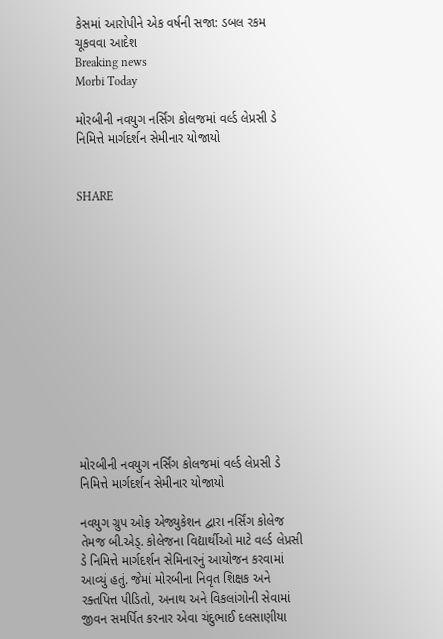કેસમાં આરોપીને એક વર્ષની સજા: ડબલ રકમ ચૂકવવા આદેશ
Breaking news
Morbi Today

મોરબીની નવયુગ નર્સિંગ કોલજમાં વર્લ્ડ લેપ્રસી ડે નિમિત્તે માર્ગદર્શન સેમીનાર યોજાયો


SHARE













મોરબીની નવયુગ નર્સિંગ કોલજમાં વર્લ્ડ લેપ્રસી ડે નિમિત્તે માર્ગદર્શન સેમીનાર યોજાયો

નવયુગ ગ્રુપ ઓફ એજ્યુકેશન દ્વારા નર્સિંગ કોલેજ તેમજ બી.એડ્. કોલેજના વિદ્યાર્થીઓ માટે વર્લ્ડ લેપ્રસી ડે નિમિત્તે માર્ગદર્શન સેમિનારનું આયોજન કરવામાં આવ્યું હતું. જેમાં મોરબીના નિવૃત શિક્ષક અને રક્તપિત્ત પીડિતો, અનાથ અને વિકલાંગોની સેવામાં જીવન સમર્પિત કરનાર એવા ચંદુભાઈ દલસાણીયા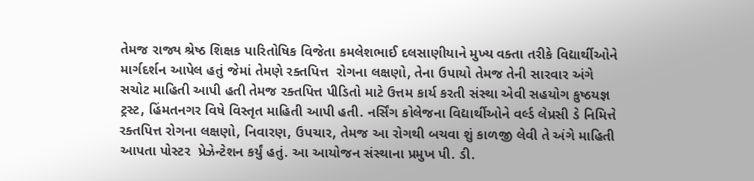તેમજ રાજ્ય શ્રેષ્ઠ શિક્ષક પારિતોષિક વિજેતા કમલેશભાઈ દલસાણીયાને મુખ્ય વક્તા તરીકે વિદ્યાર્થીઓને માર્ગદર્શન આપેલ હતું જેમાં તેમણે રક્તપિત્ત  રોગના લક્ષણો, તેના ઉપાયો તેમજ તેની સારવાર અંગે સચોટ માહિતી આપી હતી તેમજ રક્તપિત્ત પીડિતો માટે ઉત્તમ કાર્ય કરતી સંસ્થા એવી સહયોગ કુષ્ઠયજ્ઞ ટ્રસ્ટ, હિંમતનગર વિષે વિસ્તૃત માહિતી આપી હતી. નર્સિંગ કોલેજના વિદ્યાર્થીઓને વર્લ્ડ લેપ્રસી ડે નિમિત્તે રક્તપિત્ત રોગના લક્ષણો, નિવારણ, ઉપચાર, તેમજ આ રોગથી બચવા શું કાળજી લેવી તે અંગે માહિતી આપતા પોસ્ટર  પ્રેઝેન્ટેશન કર્યું હતું. આ આયોજન સંસ્થાના પ્રમુખ પી. ડી.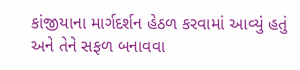કાંજીયાના માર્ગદર્શન હેઠળ કરવામાં આવ્યું હતું અને તેને સફળ બનાવવા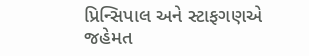પ્રિન્સિપાલ અને સ્ટાફગણએ જહેમત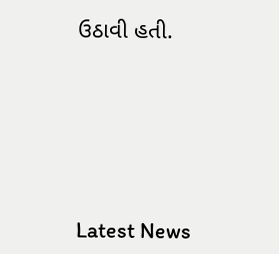ઉઠાવી હતી.






Latest News